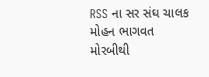RSS ના સર સંઘ ચાલક મોહન ભાગવત મોરબીથી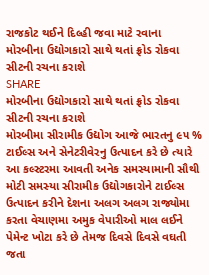રાજકોટ થઈને દિલ્હી જવા માટે રવાના
મોરબીના ઉદ્યોગકારો સાથે થતાં ફ્રોડ રોકવા સીટની રચના કરાશે
SHARE
મોરબીના ઉદ્યોગકારો સાથે થતાં ફ્રોડ રોકવા સીટની રચના કરાશે
મોરબીમા સીરામીક ઉદ્યોગ આજે ભારતનુ ૯૫ % ટાઈલ્સ અને સેનેટરીવેરનુ ઉત્પાદન કરે છે ત્યારે આ કલ્સ્ટરમા આવતી અનેક સમસ્યામાની સૌથી મોટી સમસ્યા સીરામીક ઉદ્યોગકારોને ટાઈલ્સ ઉત્પાદન કરીને દેશના અલગ અલગ રાજ્યોમા કરતા વેચાણમા અમુક વેપારીઓ માલ લઈને પેમેન્ટ ખોટા કરે છે તેમજ દિવસે દિવસે વઘતી જતા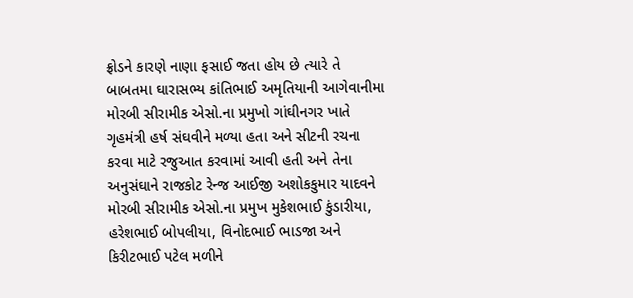ફ્રોડને કારણે નાણા ફસાઈ જતા હોય છે ત્યારે તે બાબતમા ઘારાસભ્ય કાંતિભાઈ અમૃતિયાની આગેવાનીમા મોરબી સીરામીક એસો.ના પ્રમુખો ગાંઘીનગર ખાતે ગૃહમંત્રી હર્ષ સંઘવીને મળ્યા હતા અને સીટની રચના કરવા માટે રજુઆત કરવામાં આવી હતી અને તેના અનુસંઘાને રાજકોટ રેન્જ આઈજી અશોકકુમાર યાદવને મોરબી સીરામીક એસો.ના પ્રમુખ મુકેશભાઈ કુંડારીયા, હરેશભાઈ બોપલીયા, વિનોદભાઈ ભાડજા અને કિરીટભાઈ પટેલ મળીને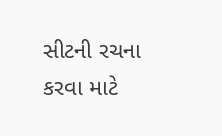સીટની રચના કરવા માટે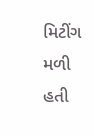મિટીંગ મળી હતી